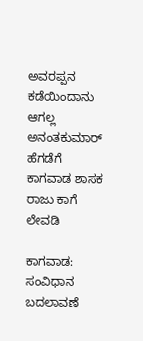ಅವರಪ್ಪನ ಕಡೆಯಿಂದಾನು ಆಗಲ್ಲ ಅನಂತಕುಮಾರ್ ಹೆಗಡೆಗೆ ಕಾಗವಾಡ ಶಾಸಕ ರಾಜು ಕಾಗೆ ಲೇವಡಿ

ಕಾಗವಾಡ: ಸಂವಿಧಾನ ಬದಲಾವಣೆ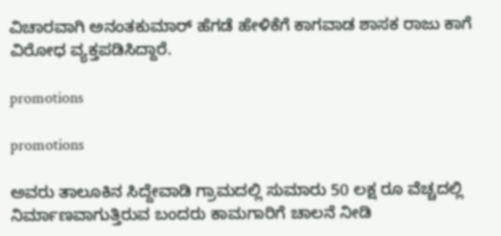ವಿಚಾರವಾಗಿ ಅನಂತಕುಮಾರ್ ಹೆಗಡೆ ಹೇಳಿಕೆಗೆ ಕಾಗವಾಡ ಶಾಸಕ ರಾಜು ಕಾಗೆ ವಿರೋಧ ವ್ಯಕ್ತಪಡಿಸಿದ್ದಾರೆ.

promotions

promotions

ಅವರು ತಾಲೂಕಿನ ಸಿದ್ದೇವಾಡಿ ಗ್ರಾಮದಲ್ಲಿ ಸುಮಾರು 50 ಲಕ್ಷ ರೂ ವೆಚ್ಚದಲ್ಲಿ ನಿರ್ಮಾಣವಾಗುತ್ತಿರುವ ಬಂದರು ಕಾಮಗಾರಿಗೆ ಚಾಲನೆ ನೀಡಿ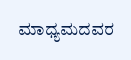ಮಾಧ್ಯಮದವರ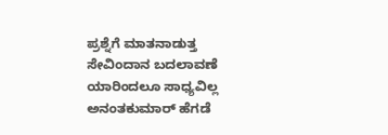ಪ್ರಶ್ನೆಗೆ ಮಾತನಾಡುತ್ತ ಸೇವಿಂದಾನ ಬದಲಾವಣೆ ಯಾರಿಂದಲೂ ಸಾಧ್ಯವಿಲ್ಲ ಅನಂತಕುಮಾರ್ ಹೆಗಡೆ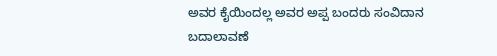ಅವರ ಕೈಯಿಂದಲ್ಲ ಅವರ ಅಪ್ಪ ಬಂದರು ಸಂವಿದಾನ ಬದಾಲಾವಣೆ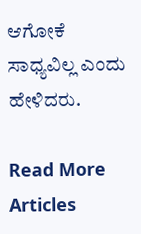ಆಗೋಕೆ ಸಾಧ್ಯವಿಲ್ಲ ಎಂದು ಹೇಳಿದರು.

Read More Articles